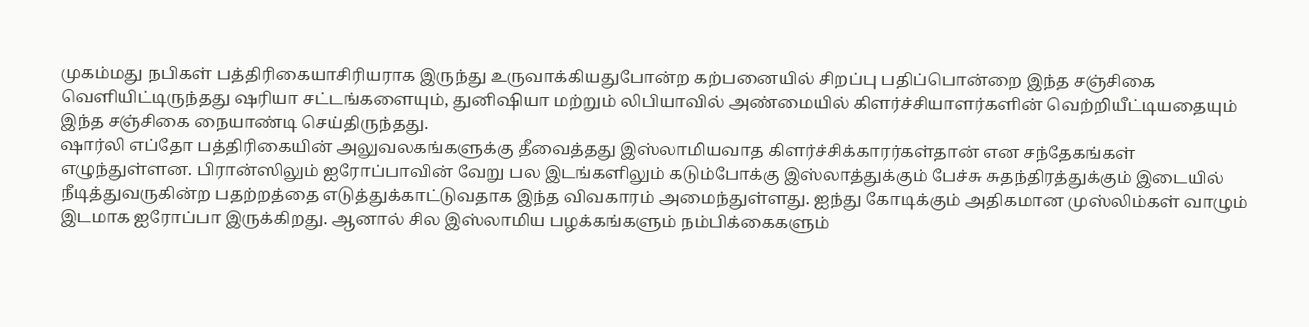முகம்மது நபிகள் பத்திரிகையாசிரியராக இருந்து உருவாக்கியதுபோன்ற கற்பனையில் சிறப்பு பதிப்பொன்றை இந்த சஞ்சிகை வெளியிட்டிருந்தது ஷரியா சட்டங்களையும், துனிஷியா மற்றும் லிபியாவில் அண்மையில் கிளர்ச்சியாளர்களின் வெற்றியீட்டியதையும் இந்த சஞ்சிகை நையாண்டி செய்திருந்தது.
ஷார்லி எப்தோ பத்திரிகையின் அலுவலகங்களுக்கு தீவைத்தது இஸ்லாமியவாத கிளர்ச்சிக்காரர்கள்தான் என சந்தேகங்கள் எழுந்துள்ளன. பிரான்ஸிலும் ஐரோப்பாவின் வேறு பல இடங்களிலும் கடும்போக்கு இஸ்லாத்துக்கும் பேச்சு சுதந்திரத்துக்கும் இடையில் நீடித்துவருகின்ற பதற்றத்தை எடுத்துக்காட்டுவதாக இந்த விவகாரம் அமைந்துள்ளது. ஐந்து கோடிக்கும் அதிகமான முஸ்லிம்கள் வாழும் இடமாக ஐரோப்பா இருக்கிறது. ஆனால் சில இஸ்லாமிய பழக்கங்களும் நம்பிக்கைகளும்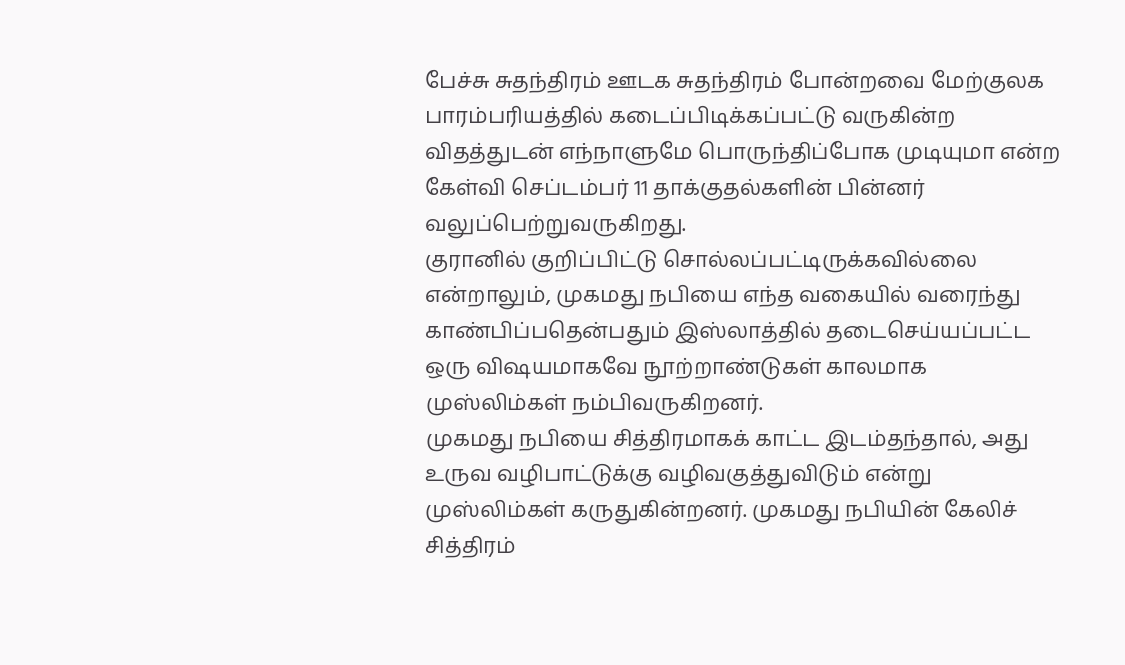பேச்சு சுதந்திரம் ஊடக சுதந்திரம் போன்றவை மேற்குலக பாரம்பரியத்தில் கடைப்பிடிக்கப்பட்டு வருகின்ற விதத்துடன் எந்நாளுமே பொருந்திப்போக முடியுமா என்ற கேள்வி செப்டம்பர் 11 தாக்குதல்களின் பின்னர் வலுப்பெற்றுவருகிறது.
குரானில் குறிப்பிட்டு சொல்லப்பட்டிருக்கவில்லை என்றாலும், முகமது நபியை எந்த வகையில் வரைந்து காண்பிப்பதென்பதும் இஸ்லாத்தில் தடைசெய்யப்பட்ட ஒரு விஷயமாகவே நூற்றாண்டுகள் காலமாக முஸ்லிம்கள் நம்பிவருகிறனர்.
முகமது நபியை சித்திரமாகக் காட்ட இடம்தந்தால், அது உருவ வழிபாட்டுக்கு வழிவகுத்துவிடும் என்று முஸ்லிம்கள் கருதுகின்றனர். முகமது நபியின் கேலிச் சித்திரம்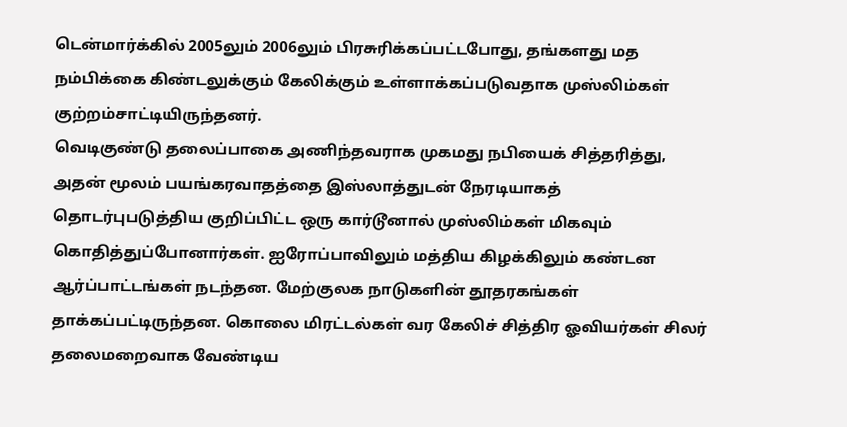டென்மார்க்கில் 2005லும் 2006லும் பிரசுரிக்கப்பட்டபோது, தங்களது மத நம்பிக்கை கிண்டலுக்கும் கேலிக்கும் உள்ளாக்கப்படுவதாக முஸ்லிம்கள் குற்றம்சாட்டியிருந்தனர்.
வெடிகுண்டு தலைப்பாகை அணிந்தவராக முகமது நபியைக் சித்தரித்து, அதன் மூலம் பயங்கரவாதத்தை இஸ்லாத்துடன் நேரடியாகத் தொடர்புபடுத்திய குறிப்பிட்ட ஒரு கார்டூனால் முஸ்லிம்கள் மிகவும் கொதித்துப்போனார்கள். ஐரோப்பாவிலும் மத்திய கிழக்கிலும் கண்டன ஆர்ப்பாட்டங்கள் நடந்தன. மேற்குலக நாடுகளின் தூதரகங்கள் தாக்கப்பட்டிருந்தன. கொலை மிரட்டல்கள் வர கேலிச் சித்திர ஓவியர்கள் சிலர் தலைமறைவாக வேண்டிய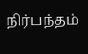நிர்பந்தம்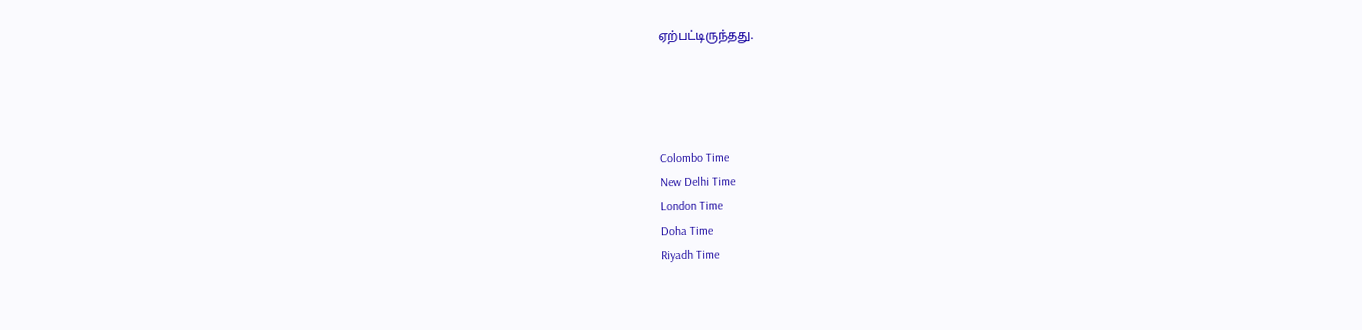ஏற்பட்டிருந்தது.




Colombo Time
New Delhi Time
London Time
Doha Time
Riyadh Time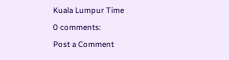Kuala Lumpur Time
0 comments:
Post a Comment